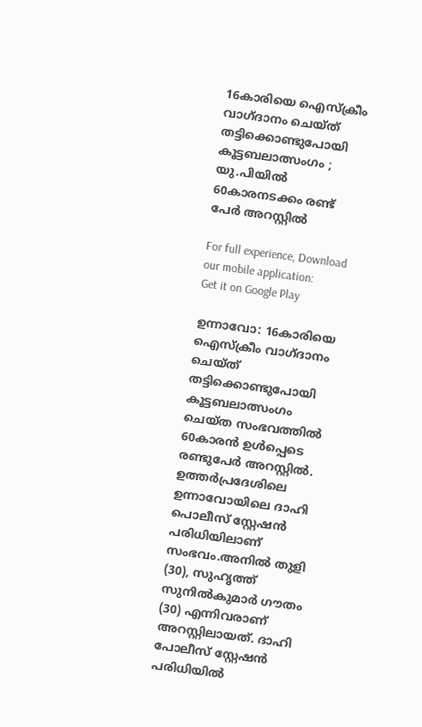16കാരിയെ ഐസ്ക്രീം വാഗ്ദാനം ചെയ്ത് തട്ടിക്കൊണ്ടുപോയി കൂട്ടബലാത്സംഗം ; യു.പിയിൽ 60കാരനടക്കം രണ്ട് പേർ അറസ്റ്റിൽ

For full experience, Download our mobile application:
Get it on Google Play

ഉന്നാവോ: 16കാരിയെ ഐസ്‌ക്രീം വാഗ്ദാനം ചെയ്ത് തട്ടിക്കൊണ്ടുപോയി കൂട്ടബലാത്സംഗം ചെയ്ത സംഭവത്തിൽ 60കാരൻ ഉൾപ്പെടെ രണ്ടുപേർ അറസ്റ്റിൽ. ഉത്തർപ്രദേശിലെ ഉന്നാവോയിലെ ദാഹി പൊലീസ് സ്റ്റേഷൻ പരിധിയിലാണ് സംഭവം.അനിൽ തുളി (30), സുഹൃത്ത് സുനിൽകുമാർ ഗൗതം (30) എന്നിവരാണ് അറസ്റ്റിലായത്. ദാഹി പോലീസ് സ്റ്റേഷൻ പരിധിയിൽ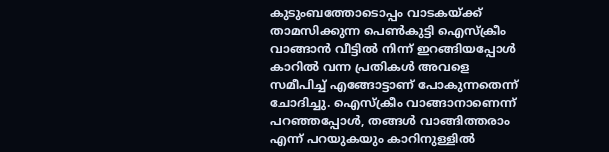കുടുംബത്തോടൊപ്പം വാടകയ്ക്ക് താമസിക്കുന്ന പെൺകുട്ടി ഐസ്‌ക്രീം വാങ്ങാൻ വീട്ടിൽ നിന്ന് ഇറങ്ങിയപ്പോൾ കാറിൽ വന്ന പ്രതികൾ അവളെ സമീപിച്ച് എങ്ങോട്ടാണ് പോകുന്നതെന്ന് ചോദിച്ചു. ഐസ്ക്രീം വാങ്ങാനാണെന്ന് പറഞ്ഞപ്പോൾ, തങ്ങൾ വാങ്ങിത്തരാം എന്ന് പറയുകയും കാറിനുള്ളിൽ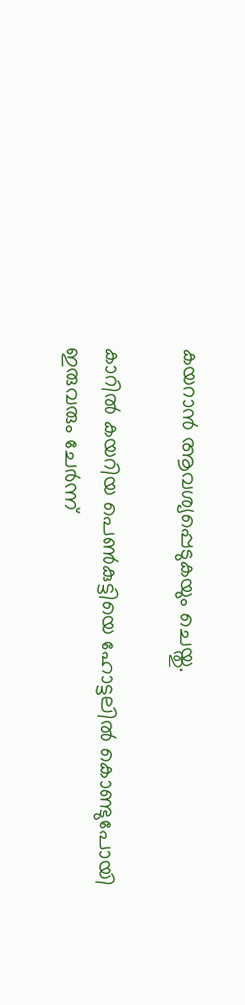കയറാൻ ആവശ്യപ്പെടുകയും ചെയ്തു.

കാറിൽ കയറിയ പെൺകുട്ടിയെ ഹോട്ടലിൽ കൊണ്ടുപോയി ഇരുവരും ചേർന്ന്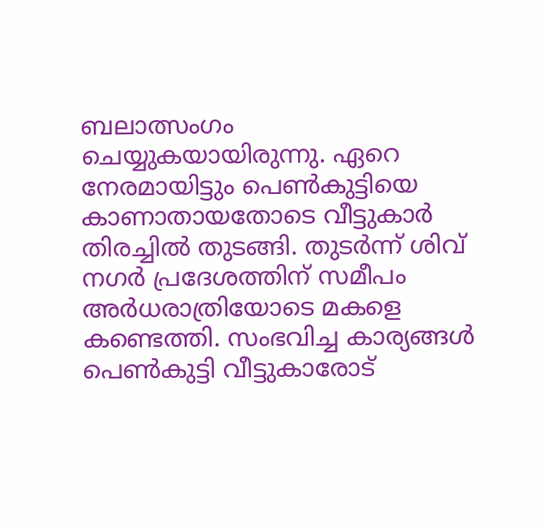ബലാത്സംഗം ചെയ്യുകയായിരുന്നു. ഏറെ നേരമായിട്ടും പെൺകുട്ടിയെ കാണാതായതോടെ വീട്ടുകാർ തിരച്ചിൽ തുടങ്ങി. തുടർന്ന് ശിവ് നഗർ പ്രദേശത്തിന് സമീപം അർധരാത്രിയോടെ മകളെ കണ്ടെത്തി. സംഭവിച്ച കാര്യങ്ങൾ പെൺകുട്ടി വീട്ടുകാരോട്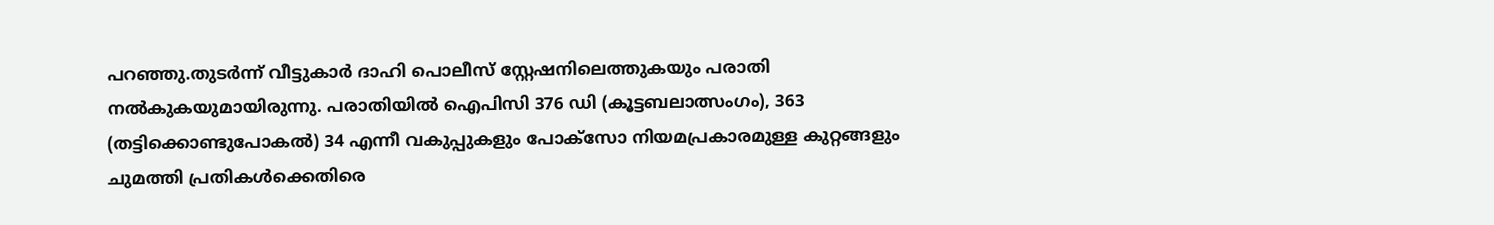പറഞ്ഞു.തുടർന്ന് വീട്ടുകാർ ദാഹി പൊലീസ് സ്റ്റേഷനിലെത്തുകയും പരാതി നൽകുകയുമായിരുന്നു. പരാതിയിൽ ഐപിസി 376 ഡി (കൂട്ടബലാത്സംഗം), 363 (തട്ടിക്കൊണ്ടുപോകൽ) 34 എന്നീ വകുപ്പുകളും പോക്‌സോ നിയമപ്രകാരമുള്ള കുറ്റങ്ങളും ചുമത്തി പ്രതികൾക്കെതിരെ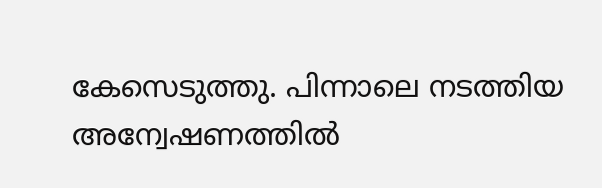കേസെടുത്തു. പിന്നാലെ നടത്തിയ അന്വേഷണത്തിൽ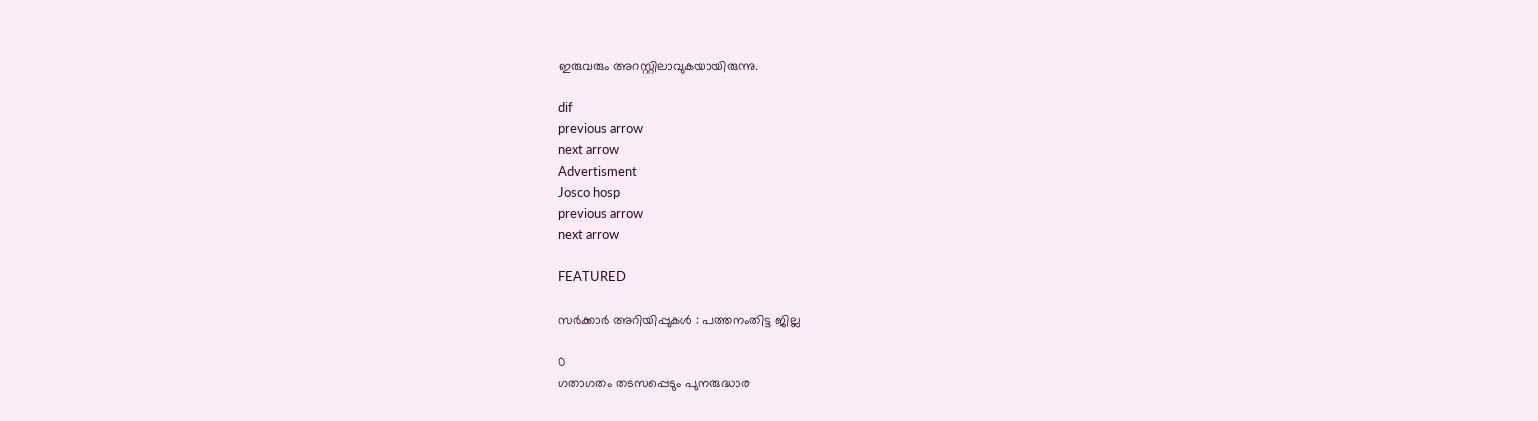ഇരുവരും അറസ്റ്റിലാവുകയായിരുന്നു.

dif
previous arrow
next arrow
Advertisment
Josco hosp
previous arrow
next arrow

FEATURED

സര്‍ക്കാര്‍ അറിയിപ്പുകള്‍ : പത്തനംതിട്ട ജില്ല

0
ഗതാഗതം തടസപ്പെടും പുനരുദ്ധാര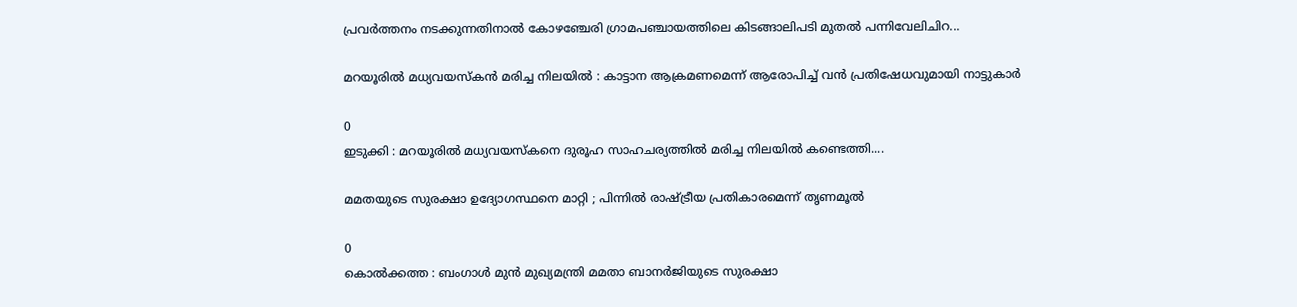പ്രവര്‍ത്തനം നടക്കുന്നതിനാല്‍ കോഴഞ്ചേരി ഗ്രാമപഞ്ചായത്തിലെ കിടങ്ങാലിപടി മുതല്‍ പന്നിവേലിചിറ...

മറയൂരിൽ മധ്യവയസ്കൻ മരിച്ച നിലയിൽ : കാട്ടാന ആക്രമണമെന്ന് ആരോപിച്ച് വൻ പ്രതിഷേധവുമായി നാട്ടുകാർ

0
ഇടുക്കി : മറയൂരിൽ മധ്യവയസ്കനെ ദുരൂഹ സാഹചര്യത്തിൽ മരിച്ച നിലയിൽ കണ്ടെത്തി....

മമതയുടെ സുരക്ഷാ ഉദ്യോഗസ്ഥനെ മാറ്റി ; പിന്നിൽ രാഷ്ട്രീയ പ്രതികാരമെന്ന് തൃണമൂൽ

0
കൊൽക്കത്ത : ബംഗാൾ മുൻ മുഖ്യമന്ത്രി മമതാ ബാനർജിയുടെ സുരക്ഷാ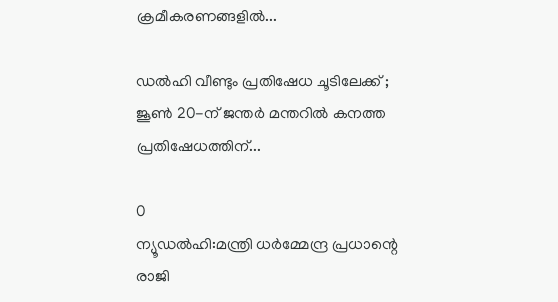ക്രമീകരണങ്ങളിൽ...

ഡൽഹി വീണ്ടും പ്രതിഷേധ ചൂടിലേക്ക് ; ജൂൺ 20-ന് ജന്തർ മന്തറിൽ കനത്ത പ്രതിഷേധത്തിന്...

0
ന്യൂഡല്‍ഹി:മന്ത്രി ധര്‍മ്മേന്ദ്ര പ്രധാന്റെ രാജി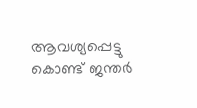ആവശ്യപ്പെട്ടു കൊണ്ട് ജന്തര്‍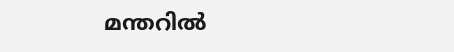മന്തറില്‍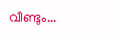വീണ്ടും...